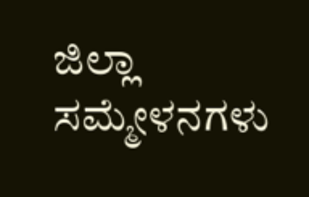ಜಿಲ್ಲಾ ಸಮ್ಮೇಳನಗಳು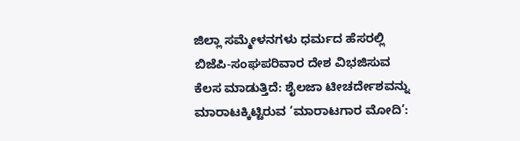ಜಿಲ್ಲಾ ಸಮ್ಮೇಳನಗಳು ಧರ್ಮದ ಹೆಸರಲ್ಲಿ ಬಿಜೆಪಿ-ಸಂಘಪರಿವಾರ ದೇಶ ವಿಭಜಿಸುವ ಕೆಲಸ ಮಾಡುತ್ತಿದೆ: ಶೈಲಜಾ ಟೀಚರ್ದೇಶವನ್ನು ಮಾರಾಟಕ್ಕಿಟ್ಟಿರುವ ‘ಮಾರಾಟಗಾರ ಮೋದಿ’: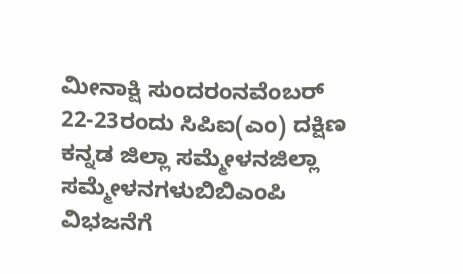ಮೀನಾಕ್ಷಿ ಸುಂದರಂನವೆಂಬರ್ 22-23ರಂದು ಸಿಪಿಐ(ಎಂ) ದಕ್ಷಿಣ ಕನ್ನಡ ಜಿಲ್ಲಾ ಸಮ್ಮೇಳನಜಿಲ್ಲಾ ಸಮ್ಮೇಳನಗಳುಬಿಬಿಎಂಪಿ ವಿಭಜನೆಗೆ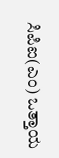ಸಿಪಿಐ(ಎಂ) ಒತ್ತಾಯ